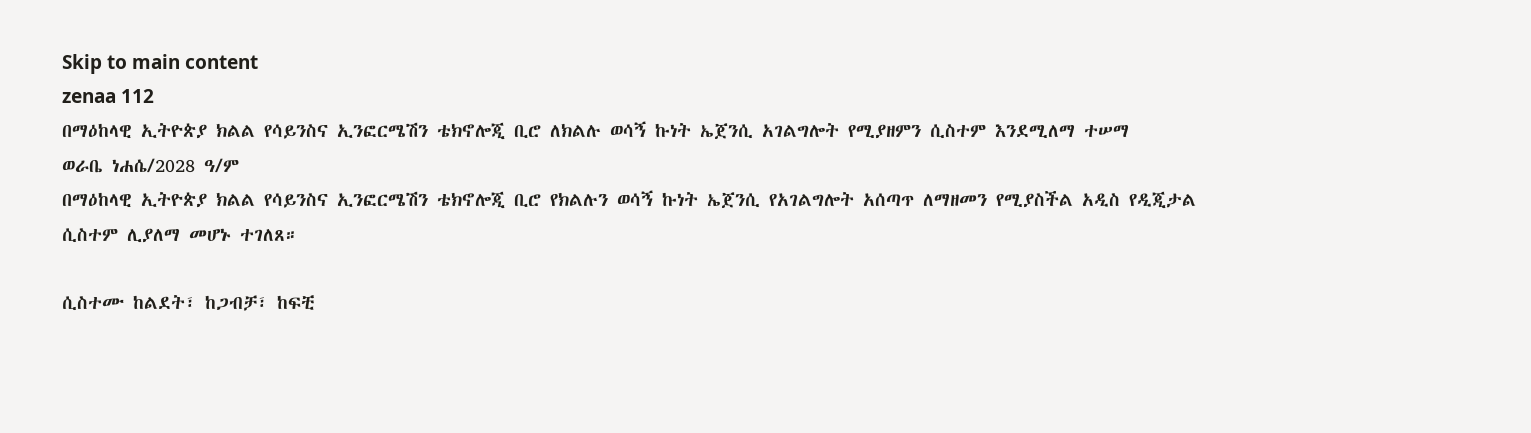Skip to main content
zenaa 112
በማዕከላዊ ኢትዮጵያ ክልል የሳይንስና ኢንፎርሜሽን ቴክኖሎጂ ቢሮ ለክልሉ ወሳኝ ኩነት ኤጀንሲ አገልግሎት የሚያዘምን ሲስተም እንደሚለማ ተሠማ
ወራቤ ነሐሴ/2028 ዓ/ም
በማዕከላዊ ኢትዮጵያ ክልል የሳይንስና ኢንፎርሜሽን ቴክኖሎጂ ቢሮ የክልሉን ወሳኝ ኩነት ኤጀንሲ የአገልግሎት አሰጣጥ ለማዘመን የሚያስችል አዲስ የዲጂታል ሲስተም ሊያለማ መሆኑ ተገለጸ።

ሲስተሙ ከልደት፣ ከጋብቻ፣ ከፍቺ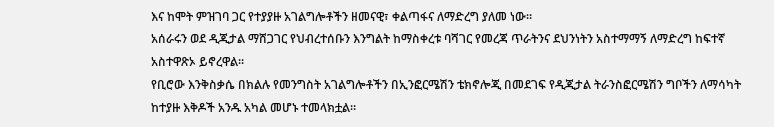እና ከሞት ምዝገባ ጋር የተያያዙ አገልግሎቶችን ዘመናዊ፣ ቀልጣፋና ለማድረግ ያለመ ነው።
አሰራሩን ወደ ዲጂታል ማሸጋገር የህብረተሰቡን እንግልት ከማስቀረቱ ባሻገር የመረጃ ጥራትንና ደህንነትን አስተማማኝ ለማድረግ ከፍተኛ አስተዋጽኦ ይኖረዋል።
የቢሮው እንቅስቃሴ በክልሉ የመንግስት አገልግሎቶችን በኢንፎርሜሽን ቴክኖሎጂ በመደገፍ የዲጂታል ትራንስፎርሜሽን ግቦችን ለማሳካት ከተያዙ እቅዶች አንዱ አካል መሆኑ ተመላክቷል።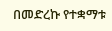በመድረኩ የተቋማቱ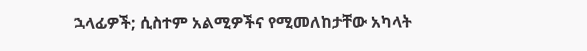ኋላፊዎች; ሲስተም አልሚዎችና የሚመለከታቸው አካላት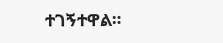ተገኝተዋል።